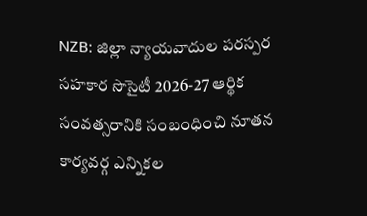NZB: జిల్లా న్యాయవాదుల పరస్పర సహకార సొసైటీ 2026-27 ఆర్థిక సంవత్సరానికి సంబంధించి నూతన కార్యవర్గ ఎన్నికల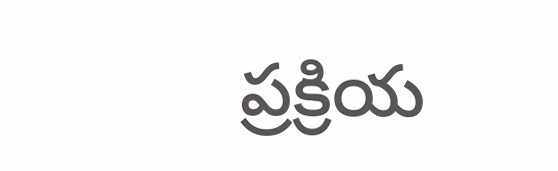ప్రక్రియ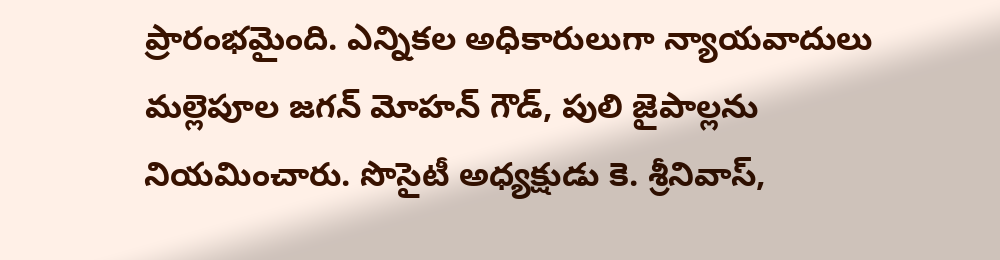ప్రారంభమైంది. ఎన్నికల అధికారులుగా న్యాయవాదులు మల్లెపూల జగన్ మోహన్ గౌడ్, పులి జైపాల్లను నియమించారు. సొసైటీ అధ్యక్షుడు కె. శ్రీనివాస్,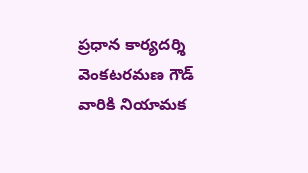ప్రధాన కార్యదర్శి వెంకటరమణ గౌడ్ వారికి నియామక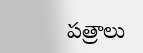పత్రాలు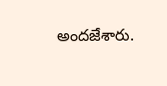అందజేశారు.